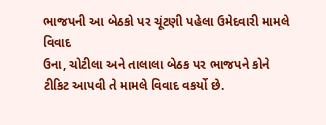ભાજપની આ બેઠકો પર ચૂંટણી પહેલા ઉમેદવારી મામલે વિવાદ
ઉના, ચોટીલા અને તાલાલા બેઠક પર ભાજપને કોને ટીકિટ આપવી તે મામલે વિવાદ વકર્યો છે.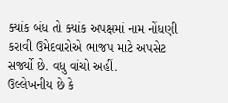ક્યાંક બંધ તો ક્યાંક અપક્ષમાં નામ નોંધણી કરાવી ઉમેદવારોએ ભાજપ માટે અપસેટ સર્જ્યો છે. વધુ વાંચો અહીં.
ઉલ્લેખનીય છે કે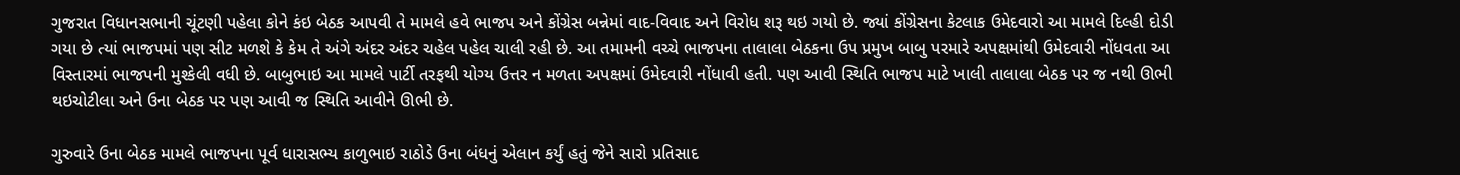ગુજરાત વિધાનસભાની ચૂંટણી પહેલા કોને કંઇ બેઠક આપવી તે મામલે હવે ભાજપ અને કોંગ્રેસ બન્નેમાં વાદ-વિવાદ અને વિરોધ શરૂ થઇ ગયો છે. જ્યાં કોંગ્રેસના કેટલાક ઉમેદવારો આ મામલે દિલ્હી દોડી ગયા છે ત્યાં ભાજપમાં પણ સીટ મળશે કે કેમ તે અંગે અંદર અંદર ચહેલ પહેલ ચાલી રહી છે. આ તમામની વચ્ચે ભાજપના તાલાલા બેઠકના ઉપ પ્રમુખ બાબુ પરમારે અપક્ષમાંથી ઉમેદવારી નોંધવતા આ વિસ્તારમાં ભાજપની મુશ્કેલી વધી છે. બાબુભાઇ આ મામલે પાર્ટી તરફથી યોગ્ય ઉત્તર ન મળતા અપક્ષમાં ઉમેદવારી નોંધાવી હતી. પણ આવી સ્થિતિ ભાજપ માટે ખાલી તાલાલા બેઠક પર જ નથી ઊભી થઇચોટીલા અને ઉના બેઠક પર પણ આવી જ સ્થિતિ આવીને ઊભી છે.

ગુરુવારે ઉના બેઠક મામલે ભાજપના પૂર્વ ધારાસભ્ય કાળુભાઇ રાઠોડે ઉના બંધનું એલાન કર્યું હતું જેને સારો પ્રતિસાદ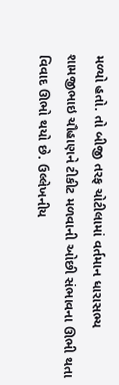મળ્યો હતો. તો બીજી તરફ ચોટીલામાં વર્તમાન ધારાસભ્ય શામજીભાઇ ચૌહાણને ટીકીટ મળવાની ઓછી સંભાવના ઊભી થતા વિવાદ ઊભો થયો છે. ઉલ્લેખનીય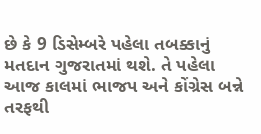છે કે 9 ડિસેમ્બરે પહેલા તબક્કાનું મતદાન ગુજરાતમાં થશે. તે પહેલા આજ કાલમાં ભાજપ અને કોંગ્રેસ બન્ને તરફથી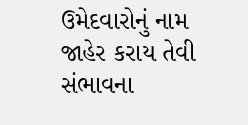ઉમેદવારોનું નામ જાહેર કરાય તેવી સંભાવના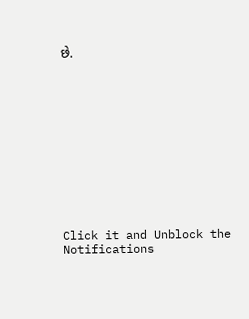છે.












Click it and Unblock the Notifications